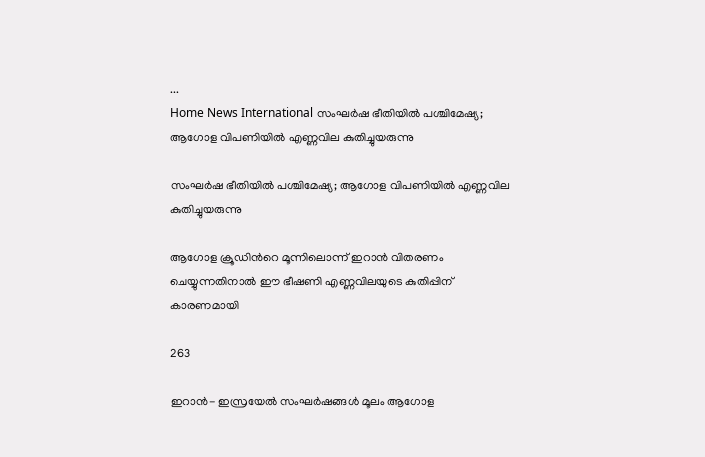...
Home News International സംഘര്‍ഷ ഭീതിയിൽ പശ്ചിമേഷ്യ; ആഗോള വിപണിയില്‍ എണ്ണവില കുതിച്ചുയരുന്നു

സംഘര്‍ഷ ഭീതിയിൽ പശ്ചിമേഷ്യ; ആഗോള വിപണിയില്‍ എണ്ണവില കുതിച്ചുയരുന്നു

ആഗോള ക്രൂഡിന്‍റെ മൂന്നിലൊന്ന് ഇറാന്‍ വിതരണം ചെയ്യുന്നതിനാല്‍ ഈ ഭീഷണി എണ്ണവിലയുടെ കുതിപ്പിന് കാരണമായി

263

ഇറാന്‍- ഇസ്രയേല്‍ സംഘര്‍ഷങ്ങള്‍ മൂലം ആഗോള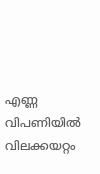എണ്ണ വിപണിയിൽ വിലക്കയറ്റം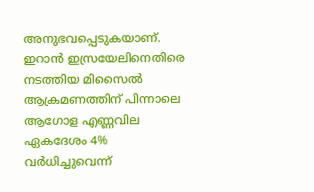അനുഭവപ്പെടുകയാണ്. ഇറാന്‍ ഇസ്രയേലിനെതിരെ നടത്തിയ മിസൈല്‍ ആക്രമണത്തിന് പിന്നാലെ ആഗോള എണ്ണവില ഏകദേശം 4% വര്‍ധിച്ചുവെന്ന്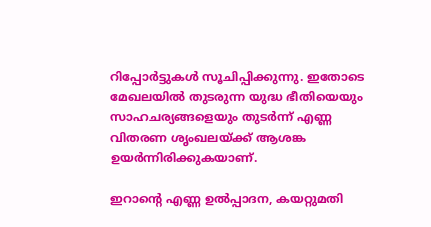റിപ്പോര്‍ട്ടുകള്‍ സൂചിപ്പിക്കുന്നു. ഇതോടെ മേഖലയിൽ തുടരുന്ന യുദ്ധ ഭീതിയെയും സാഹചര്യങ്ങളെയും തുടര്‍ന്ന് എണ്ണ വിതരണ ശൃംഖലയ്ക്ക് ആശങ്ക ഉയര്‍ന്നിരിക്കുകയാണ്.

ഇറാൻ്റെ എണ്ണ ഉല്‍പ്പാദന, കയറ്റുമതി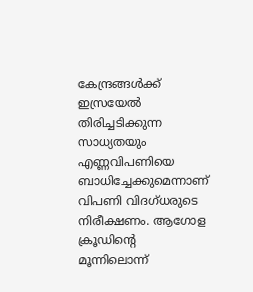കേന്ദ്രങ്ങള്‍ക്ക് ഇസ്രയേല്‍ തിരിച്ചടിക്കുന്ന സാധ്യതയും എണ്ണവിപണിയെ ബാധിച്ചേക്കുമെന്നാണ് വിപണി വിദഗ്ധരുടെ നിരീക്ഷണം. ആഗോള ക്രൂഡിന്‍റെ മൂന്നിലൊന്ന്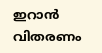ഇറാന്‍ വിതരണം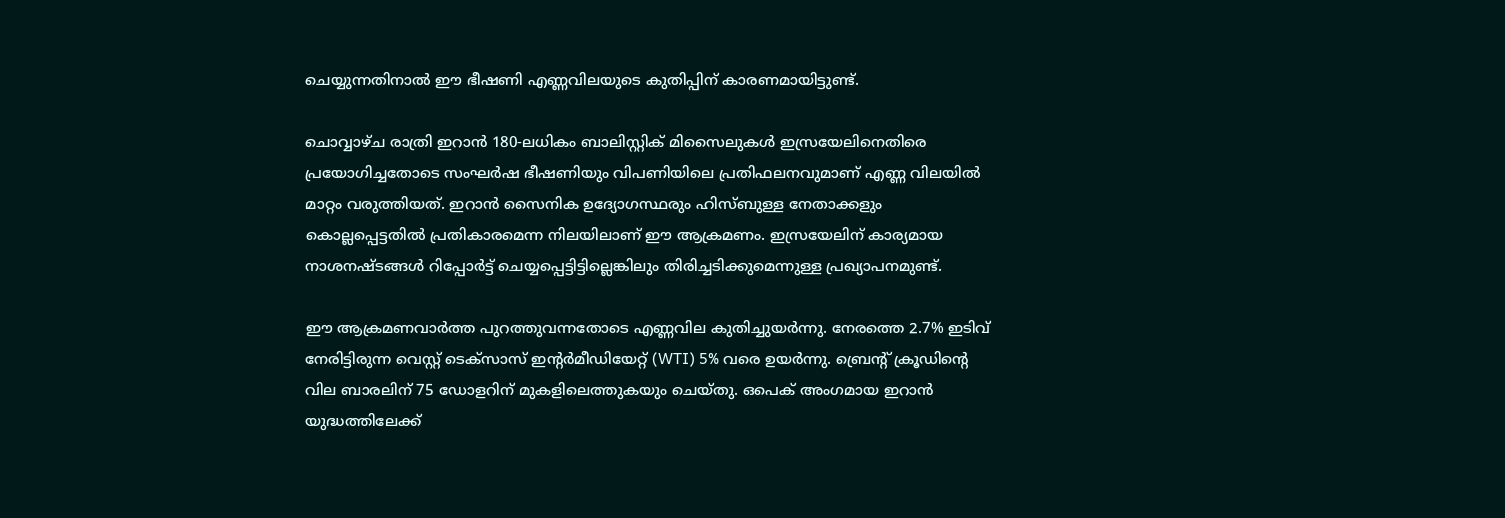ചെയ്യുന്നതിനാല്‍ ഈ ഭീഷണി എണ്ണവിലയുടെ കുതിപ്പിന് കാരണമായിട്ടുണ്ട്.

ചൊവ്വാഴ്‌ച രാത്രി ഇറാന്‍ 180-ലധികം ബാലിസ്റ്റിക് മിസൈലുകള്‍ ഇസ്രയേലിനെതിരെ പ്രയോഗിച്ചതോടെ സംഘര്‍ഷ ഭീഷണിയും വിപണിയിലെ പ്രതിഫലനവുമാണ് എണ്ണ വിലയില്‍ മാറ്റം വരുത്തിയത്. ഇറാന്‍ സൈനിക ഉദ്യോഗസ്ഥരും ഹിസ്ബുള്ള നേതാക്കളും കൊല്ലപ്പെട്ടതില്‍ പ്രതികാരമെന്ന നിലയിലാണ് ഈ ആക്രമണം. ഇസ്രയേലിന് കാര്യമായ നാശനഷ്ടങ്ങള്‍ റിപ്പോര്‍ട്ട് ചെയ്യപ്പെട്ടിട്ടില്ലെങ്കിലും തിരിച്ചടിക്കുമെന്നുള്ള പ്രഖ്യാപനമുണ്ട്.

ഈ ആക്രമണവാര്‍ത്ത പുറത്തുവന്നതോടെ എണ്ണവില കുതിച്ചുയര്‍ന്നു. നേരത്തെ 2.7% ഇടിവ് നേരിട്ടിരുന്ന വെസ്റ്റ് ടെക്സാസ് ഇന്‍റര്‍മീഡിയേറ്റ് (WTI) 5% വരെ ഉയർന്നു. ബ്രെന്റ് ക്രൂഡിന്‍റെ വില ബാരലിന് 75 ഡോളറിന് മുകളിലെത്തുകയും ചെയ്‌തു. ഒപെക് അംഗമായ ഇറാന്‍ യുദ്ധത്തിലേക്ക്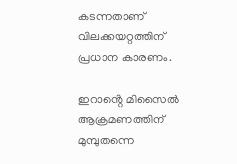കടന്നതാണ് വിലക്കയറ്റത്തിന് പ്രധാന കാരണം.

ഇറാൻ്റെ മിസൈല്‍ ആക്രമണത്തിന് മുമ്പുതന്നെ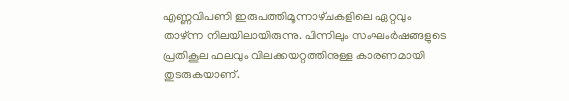എണ്ണവിപണി ഇരുപത്തിമൂന്നാഴ്‌ചകളിലെ ഏറ്റവും താഴ്ന്ന നിലയിലായിരുന്നു. പിന്നിലും സംഘംർഷങ്ങളുടെ പ്രതികൂല ഫലവും വിലക്കയറ്റത്തിനുള്ള കാരണമായി തുടരുകയാണ്.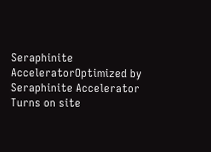Seraphinite AcceleratorOptimized by Seraphinite Accelerator
Turns on site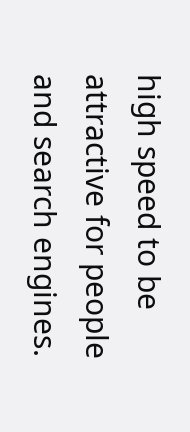high speed to be attractive for people and search engines.